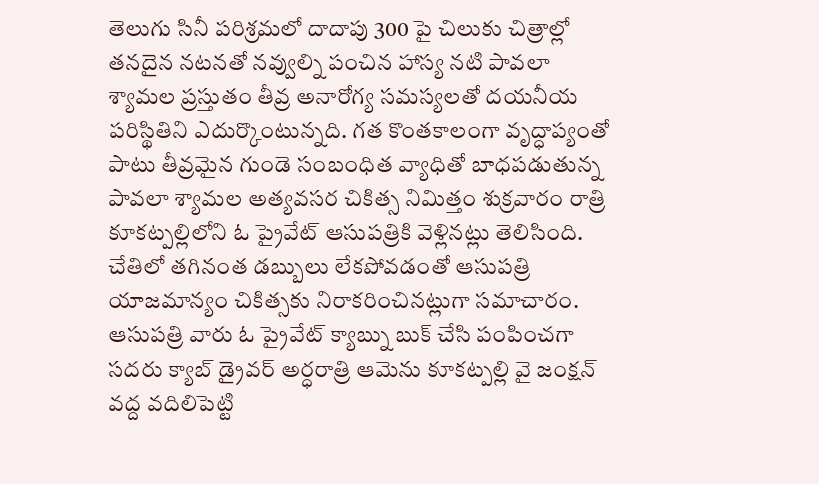తెలుగు సినీ పరిశ్రమలో దాదాపు 300 పై చిలుకు చిత్రాల్లో తనదైన నటనతో నవ్వుల్ని పంచిన హాస్య నటి పావలా శ్యామల ప్రస్తుతం తీవ్ర అనారోగ్య సమస్యలతో దయనీయ పరిస్థితిని ఎదుర్కొంటున్నది. గత కొంతకాలంగా వృద్ధాప్యంతో పాటు తీవ్రమైన గుండె సంబంధిత వ్యాధితో బాధపడుతున్న పావలా శ్యామల అత్యవసర చికిత్స నిమిత్తం శుక్రవారం రాత్రి కూకట్పల్లిలోని ఓ ప్రైవేట్ ఆసుపత్రికి వెళ్లినట్లు తెలిసింది.
చేతిలో తగినంత డబ్బులు లేకపోవడంతో ఆసుపత్రి యాజమాన్యం చికిత్సకు నిరాకరించినట్లుగా సమాచారం. ఆసుపత్రి వారు ఓ ప్రైవేట్ క్యాబ్ను బుక్ చేసి పంపించగా సదరు క్యాబ్ డ్రైవర్ అర్ధరాత్రి ఆమెను కూకట్పల్లి వై జంక్షన్ వద్ద వదిలిపెట్టి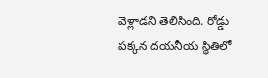వెళ్లాడని తెలిసింది. రోడ్డు పక్కన దయనీయ స్థితిలో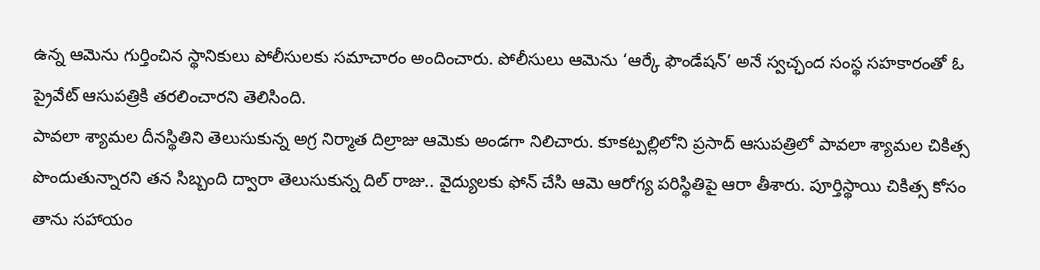ఉన్న ఆమెను గుర్తించిన స్థానికులు పోలీసులకు సమాచారం అందించారు. పోలీసులు ఆమెను ‘ఆర్కే ఫౌండేషన్’ అనే స్వచ్ఛంద సంస్థ సహకారంతో ఓ ప్రైవేట్ ఆసుపత్రికి తరలించారని తెలిసింది.
పావలా శ్యామల దీనస్థితిని తెలుసుకున్న అగ్ర నిర్మాత దిల్రాజు ఆమెకు అండగా నిలిచారు. కూకట్పల్లిలోని ప్రసాద్ ఆసుపత్రిలో పావలా శ్యామల చికిత్స పొందుతున్నారని తన సిబ్బంది ద్వారా తెలుసుకున్న దిల్ రాజు.. వైద్యులకు ఫోన్ చేసి ఆమె ఆరోగ్య పరిస్థితిపై ఆరా తీశారు. పూర్తిస్థాయి చికిత్స కోసం తాను సహాయం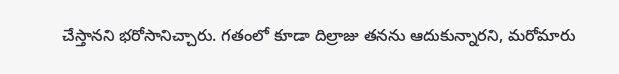చేస్తానని భరోసానిచ్చారు. గతంలో కూడా దిల్రాజు తనను ఆదుకున్నారని, మరోమారు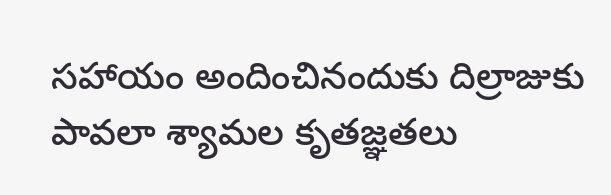సహాయం అందించినందుకు దిల్రాజుకు పావలా శ్యామల కృతజ్ఞతలు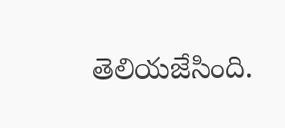తెలియజేసింది.